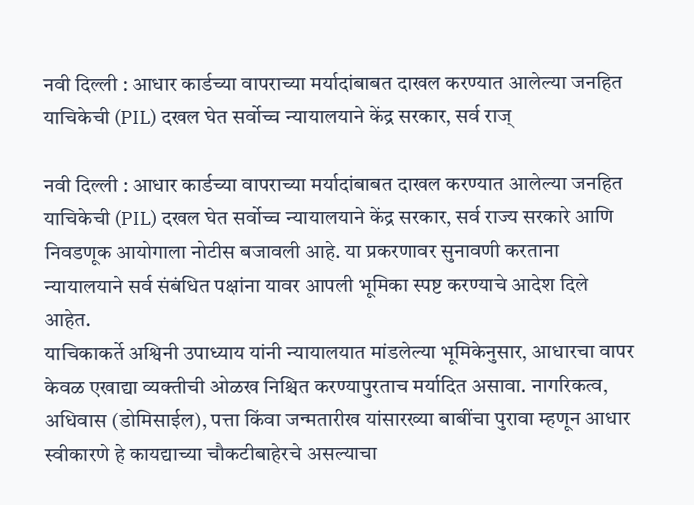नवी दिल्ली : आधार कार्डच्या वापराच्या मर्यादांबाबत दाखल करण्यात आलेल्या जनहित याचिकेची (PIL) दखल घेत सर्वोच्च न्यायालयाने केंद्र सरकार, सर्व राज्

नवी दिल्ली : आधार कार्डच्या वापराच्या मर्यादांबाबत दाखल करण्यात आलेल्या जनहित याचिकेची (PIL) दखल घेत सर्वोच्च न्यायालयाने केंद्र सरकार, सर्व राज्य सरकारे आणि निवडणूक आयोगाला नोटीस बजावली आहे. या प्रकरणावर सुनावणी करताना न्यायालयाने सर्व संबंधित पक्षांना यावर आपली भूमिका स्पष्ट करण्याचे आदेश दिले आहेत.
याचिकाकर्ते अश्विनी उपाध्याय यांनी न्यायालयात मांडलेल्या भूमिकेनुसार, आधारचा वापर केवळ एखाद्या व्यक्तीची ओळख निश्चित करण्यापुरताच मर्यादित असावा. नागरिकत्व, अधिवास (डोमिसाईल), पत्ता किंवा जन्मतारीख यांसारख्या बाबींचा पुरावा म्हणून आधार स्वीकारणे हे कायद्याच्या चौकटीबाहेरचे असल्याचा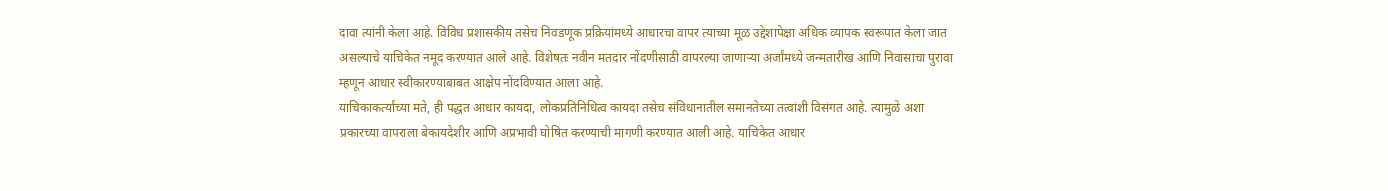दावा त्यांनी केला आहे. विविध प्रशासकीय तसेच निवडणूक प्रक्रियांमध्ये आधारचा वापर त्याच्या मूळ उद्देशापेक्षा अधिक व्यापक स्वरूपात केला जात असल्याचे याचिकेत नमूद करण्यात आले आहे. विशेषतः नवीन मतदार नोंदणीसाठी वापरल्या जाणाऱ्या अर्जांमध्ये जन्मतारीख आणि निवासाचा पुरावा म्हणून आधार स्वीकारण्याबाबत आक्षेप नोंदविण्यात आला आहे.
याचिकाकर्त्यांच्या मते, ही पद्धत आधार कायदा, लोकप्रतिनिधित्व कायदा तसेच संविधानातील समानतेच्या तत्वांशी विसंगत आहे. त्यामुळे अशा प्रकारच्या वापराला बेकायदेशीर आणि अप्रभावी घोषित करण्याची मागणी करण्यात आली आहे. याचिकेत आधार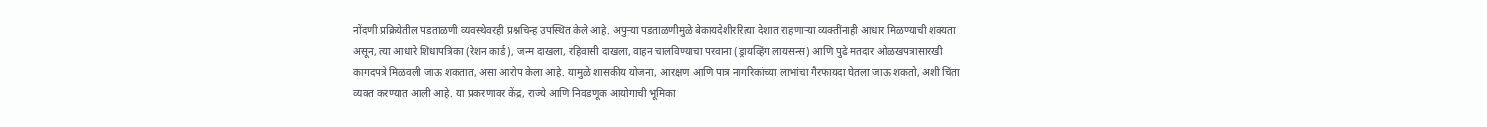नोंदणी प्रक्रियेतील पडताळणी व्यवस्थेवरही प्रश्नचिन्ह उपस्थित केले आहे. अपुऱ्या पडताळणीमुळे बेकायदेशीररित्या देशात राहणाऱ्या व्यक्तींनाही आधार मिळण्याची शक्यता असून, त्या आधारे शिधापत्रिका (रेशन कार्ड), जन्म दाखला, रहिवासी दाखला, वाहन चालविण्याचा परवाना (ड्रायव्हिंग लायसन्स) आणि पुढे मतदार ओळखपत्रासारखी कागदपत्रे मिळवली जाऊ शकतात, असा आरोप केला आहे. यामुळे शासकीय योजना, आरक्षण आणि पात्र नागरिकांच्या लाभांचा गैरफायदा घेतला जाऊ शकतो, अशी चिंता व्यक्त करण्यात आली आहे. या प्रकरणावर केंद्र, राज्ये आणि निवडणूक आयोगाची भूमिका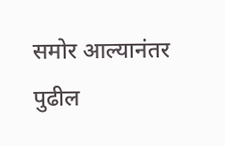समोर आल्यानंतर पुढील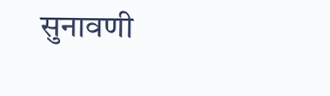सुनावणी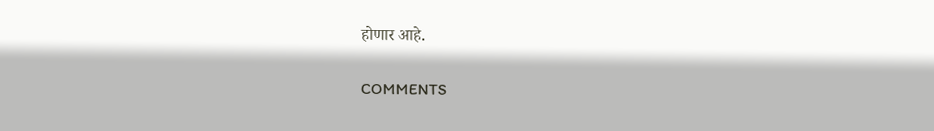होणार आहे.

COMMENTS